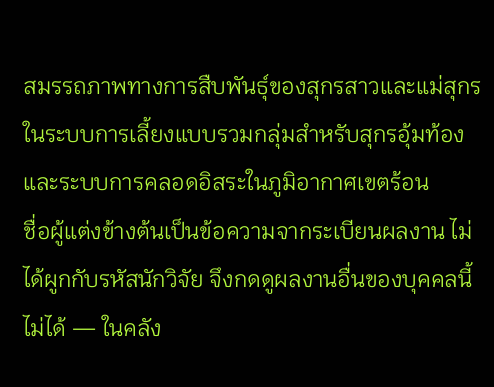สมรรถภาพทางการสืบพันธุ์ของสุกรสาวและแม่สุกรในระบบการเลี้ยงแบบรวมกลุ่มสำหรับสุกรอุ้มท้องและระบบการคลอดอิสระในภูมิอากาศเขตร้อน
ชื่อผู้แต่งข้างต้นเป็นข้อความจากระเบียนผลงาน ไม่ได้ผูกกับรหัสนักวิจัย จึงกดดูผลงานอื่นของบุคคลนี้ไม่ได้ — ในคลัง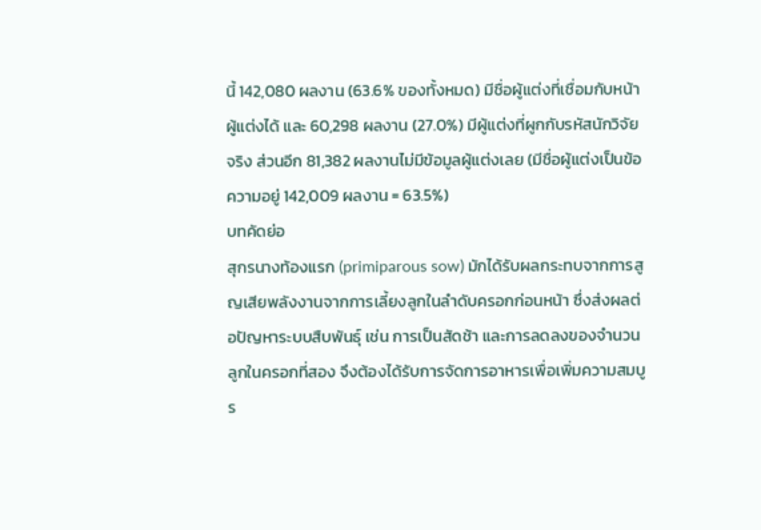นี้ 142,080 ผลงาน (63.6% ของทั้งหมด) มีชื่อผู้แต่งที่เชื่อมกับหน้าผู้แต่งได้ และ 60,298 ผลงาน (27.0%) มีผู้แต่งที่ผูกกับรหัสนักวิจัยจริง ส่วนอีก 81,382 ผลงานไม่มีข้อมูลผู้แต่งเลย (มีชื่อผู้แต่งเป็นข้อความอยู่ 142,009 ผลงาน = 63.5%)
บทคัดย่อ
สุกรนางท้องแรก (primiparous sow) มักได้รับผลกระทบจากการสูญเสียพลังงานจากการเลี้ยงลูกในลำดับครอกก่อนหน้า ซึ่งส่งผลต่อปัญหาระบบสืบพันธุ์ เช่น การเป็นสัดช้า และการลดลงของจำนวนลูกในครอกที่สอง จึงต้องได้รับการจัดการอาหารเพื่อเพิ่มความสมบูร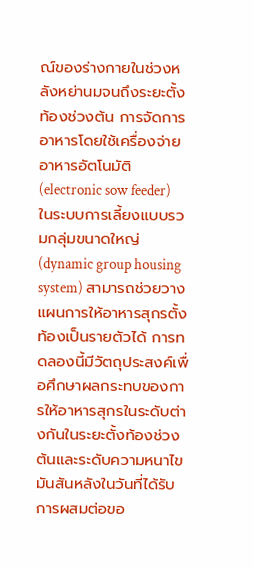ณ์ของร่างกายในช่วงหลังหย่านมจนถึงระยะตั้งท้องช่วงต้น การจัดการอาหารโดยใช้เครื่องจ่ายอาหารอัตโนมัติ (electronic sow feeder) ในระบบการเลี้ยงแบบรวมกลุ่มขนาดใหญ่ (dynamic group housing system) สามารถช่วยวางแผนการให้อาหารสุกรตั้งท้องเป็นรายตัวได้ การทดลองนี้มีวัตถุประสงค์เพื่อศึกษาผลกระทบของการให้อาหารสุกรในระดับต่างกันในระยะตั้งท้องช่วงต้นและระดับความหนาไขมันสันหลังในวันที่ได้รับการผสมต่อขอ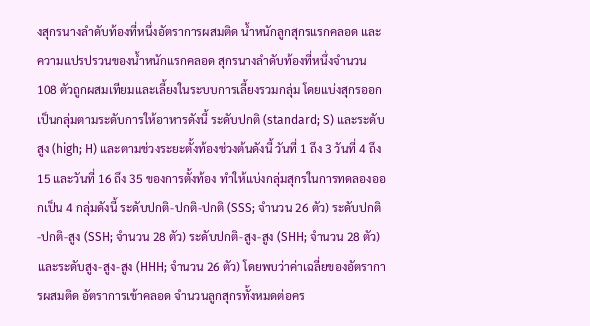งสุกรนางลำดับท้องที่หนึ่งอัตราการผสมติด น้ำหนักลูกสุกรแรกคลอด และความแปรปรวนของน้ำหนักแรกคลอด สุกรนางลำดับท้องที่หนึ่งจำนวน 108 ตัวถูกผสมเทียมและเลี้ยงในระบบการเลี้ยงรวมกลุ่ม โดยแบ่งสุกรออกเป็นกลุ่มตามระดับการให้อาหารดังนี้ ระดับปกติ (standard; S) และระดับสูง (high; H) และตามช่วงระยะตั้งท้องช่วงต้นดังนี้ วันที่ 1 ถึง 3 วันที่ 4 ถึง 15 และวันที่ 16 ถึง 35 ของการตั้งท้อง ทำให้แบ่งกลุ่มสุกรในการทดลองออกเป็น 4 กลุ่มดังนี้ ระดับปกติ-ปกติ-ปกติ (SSS; จำนวน 26 ตัว) ระดับปกติ-ปกติ-สูง (SSH; จำนวน 28 ตัว) ระดับปกติ-สูง-สูง (SHH; จำนวน 28 ตัว) และระดับสูง-สูง-สูง (HHH; จำนวน 26 ตัว) โดยพบว่าค่าเฉลี่ยของอัตราการผสมติด อัตราการเข้าคลอด จำนวนลูกสุกรทั้งหมดต่อคร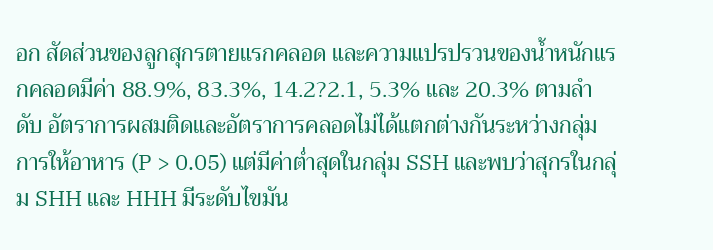อก สัดส่วนของลูกสุกรตายแรกคลอด และความแปรปรวนของน้ำหนักแรกคลอดมีค่า 88.9%, 83.3%, 14.2?2.1, 5.3% และ 20.3% ตามลำดับ อัตราการผสมติดและอัตราการคลอดไม่ได้แตกต่างกันระหว่างกลุ่มการให้อาหาร (P > 0.05) แต่มีค่าต่ำสุดในกลุ่ม SSH และพบว่าสุกรในกลุ่ม SHH และ HHH มีระดับไขมัน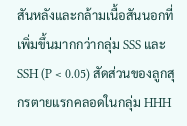สันหลังและกล้ามเนื้อสันนอกที่เพิ่มขึ้นมากกว่ากลุ่ม SSS และ SSH (P < 0.05) สัดส่วนของลูกสุกรตายแรกคลอดในกลุ่ม HHH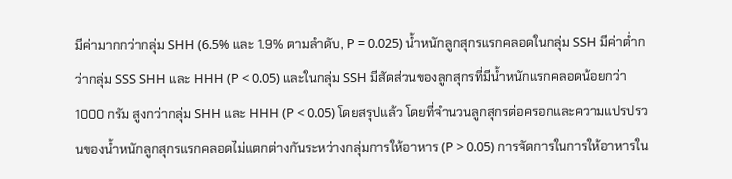มีค่ามากกว่ากลุ่ม SHH (6.5% และ 1.9% ตามลำดับ, P = 0.025) น้ำหนักลูกสุกรแรกคลอดในกลุ่ม SSH มีค่าต่ำกว่ากลุ่ม SSS SHH และ HHH (P < 0.05) และในกลุ่ม SSH มีสัดส่วนของลูกสุกรที่มีน้ำหนักแรกคลอดน้อยกว่า 1000 กรัม สูงกว่ากลุ่ม SHH และ HHH (P < 0.05) โดยสรุปแล้ว โดยที่จำนวนลูกสุกรต่อครอกและความแปรปรวนของน้ำหนักลูกสุกรแรกคลอดไม่แตกต่างกันระหว่างกลุ่มการให้อาหาร (P > 0.05) การจัดการในการให้อาหารใน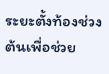ระยะตั้งท้องช่วงต้นเพื่อช่วย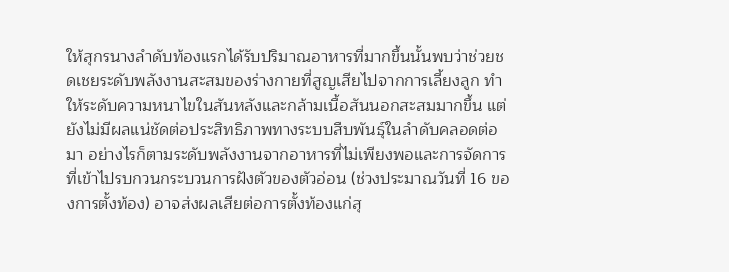ให้สุกรนางลำดับท้องแรกได้รับปริมาณอาหารที่มากขึ้นนั้นพบว่าช่วยชดเชยระดับพลังงานสะสมของร่างกายที่สูญเสียไปจากการเลี้ยงลูก ทำให้ระดับความหนาไขในสันหลังและกล้ามเนื้อสันนอกสะสมมากขึ้น แต่ยังไม่มีผลแน่ชัดต่อประสิทธิภาพทางระบบสืบพันธุ์ในลำดับคลอดต่อมา อย่างไรก็ตามระดับพลังงานจากอาหารที่ไม่เพียงพอและการจัดการที่เข้าไปรบกวนกระบวนการฝังตัวของตัวอ่อน (ช่วงประมาณวันที่ 16 ของการตั้งท้อง) อาจส่งผลเสียต่อการตั้งท้องแก่สุ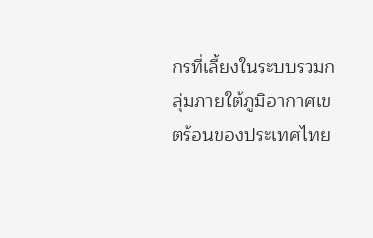กรที่เลี้ยงในระบบรวมกลุ่มภายใต้ภูมิอากาศเขตร้อนของประเทศไทย